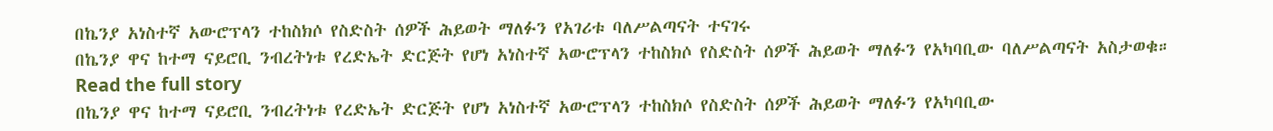በኬንያ አነስተኛ አውሮፕላን ተከስክሶ የስድስት ሰዎች ሕይወት ማለፉን የአገሪቱ ባለሥልጣናት ተናገሩ
በኬንያ ዋና ከተማ ናይሮቢ ንብረትነቱ የረድኤት ድርጅት የሆነ አነስተኛ አውሮፕላን ተከስክሶ የስድስት ሰዎች ሕይወት ማለፉን የአካባቢው ባለሥልጣናት አስታወቁ።
Read the full story
በኬንያ ዋና ከተማ ናይሮቢ ንብረትነቱ የረድኤት ድርጅት የሆነ አነስተኛ አውሮፕላን ተከስክሶ የስድስት ሰዎች ሕይወት ማለፉን የአካባቢው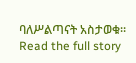ባለሥልጣናት አስታወቁ።
Read the full story